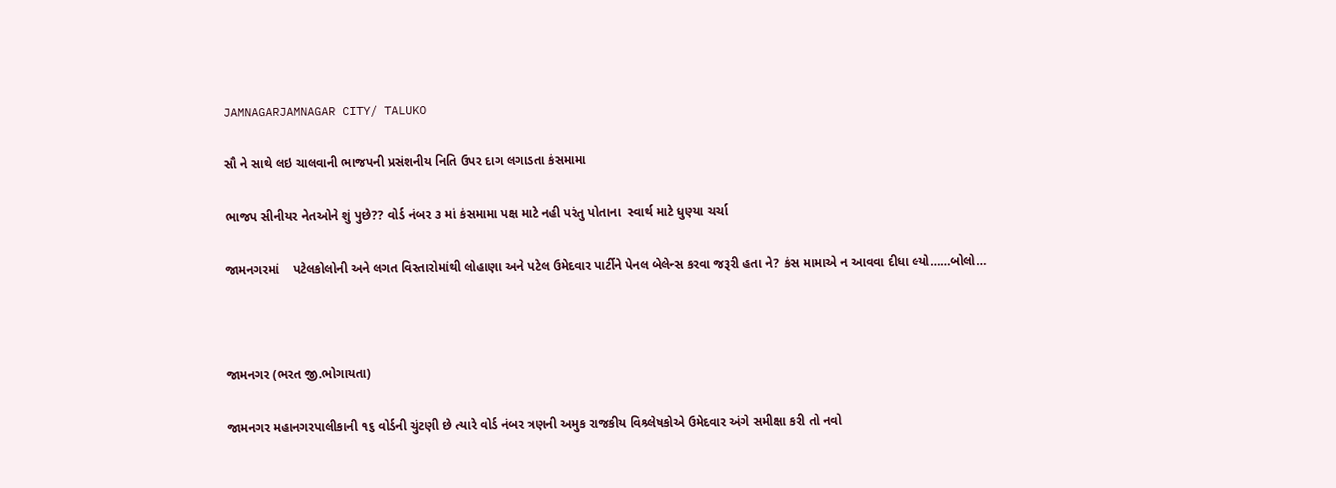JAMNAGARJAMNAGAR CITY/ TALUKO

સૌ ને સાથે લઇ ચાલવાની ભાજપની પ્રસંશનીય નિતિ ઉપર દાગ લગાડતા કંસમામા

ભાજપ સીનીયર નેતઓને શું પુછે?? વોર્ડ નંબર ૩ માં કંસમામા પક્ષ માટે નહી પરંતુ પોતાના  સ્વાર્થ માટે ધુણ્યા ચર્ચા

જામનગરમાં    પટેલકોલોની અને લગત વિસ્તારોમાંથી લોહાણા અને પટેલ ઉમેદવાર પાર્ટીને પેનલ બેલેન્સ કરવા જરૂરી હતા ને? કંસ મામાએ ન આવવા દીધા લ્યો……બોલો…



જામનગર (ભરત જી.ભોગાયતા)

જામનગર મહાનગરપાલીકાની ૧૬ વોર્ડની ચુંટણી છે ત્યારે વોર્ડ નંબર ત્રણની અમુક રાજકીય વિશ્ર્લેષકોએ ઉમેદવાર અંગે સમીક્ષા કરી તો નવો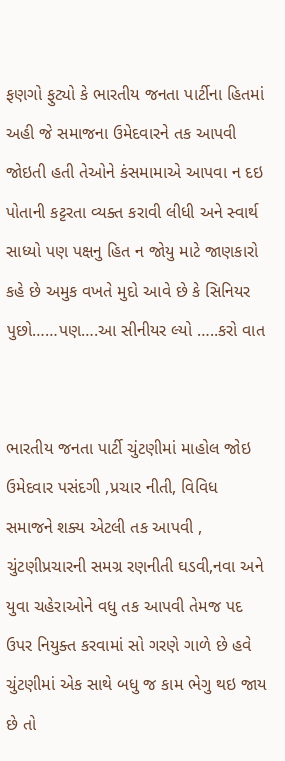ફણગો ફુટ્યો કે ભારતીય જનતા પાર્ટીના હિતમાં અહી જે સમાજના ઉમેદવારને તક આપવી જોઇતી હતી તેઓને કંસમામાએ આપવા ન દઇ પોતાની કટ્ટરતા વ્યક્ત કરાવી લીધી અને સ્વાર્થ સાધ્યો પણ પક્ષનુ હિત ન જોયુ માટે જાણકારો કહે છે અમુક વખતે મુદો આવે છે કે સિનિયર પુછો……પણ….આ સીનીયર લ્યો …..કરો વાત


ભારતીય જનતા પાર્ટી ચુંટણીમાં માહોલ જોઇ ઉમેદવાર પસંદગી ,પ્રચાર નીતી, વિવિધ સમાજને શક્ય એટલી તક આપવી , ચુંટણીપ્રચારની સમગ્ર રણનીતી ઘડવી,નવા અને યુવા ચહેરાઓને વધુ તક આપવી તેમજ પદ ઉપર નિયુક્ત કરવામાં સો ગરણે ગાળે છે હવે ચુંટણીમાં એક સાથે બધુ જ કામ ભેગુ થઇ જાય છે તો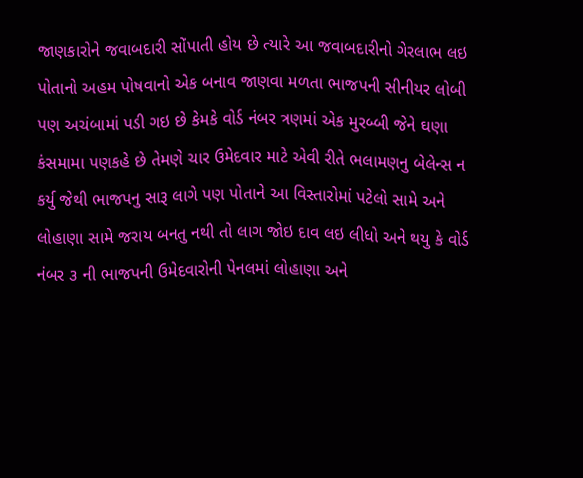જાણકારોને જવાબદારી સોંપાતી હોય છે ત્યારે આ જવાબદારીનો ગેરલાભ લઇ પોતાનો અહમ પોષવાનો એક બનાવ જાણવા મળતા ભાજપની સીનીયર લોબી પણ અચંબામાં પડી ગઇ છે કેમકે વોર્ડ નંબર ત્રણમાં એક મુરબ્બી જેને ઘણા કંસમામા પણકહે છે તેમણે ચાર ઉમેદવાર માટે એવી રીતે ભલામણનુ બેલેન્સ ન કર્યુ જેથી ભાજપનુ સારૂ લાગે પણ પોતાને આ વિસ્તારોમાં પટેલો સામે અને લોહાણા સામે જરાય બનતુ નથી તો લાગ જોઇ દાવ લઇ લીધો અને થયુ કે વોર્ડ નંબર ૩ ની ભાજપની ઉમેદવારોની પેનલમાં લોહાણા અને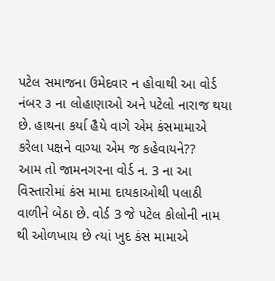પટેલ સમાજના ઉમેદવાર ન હોવાથી આ વોર્ડ નંબર ૩ ના લોહાણાઓ અને પટેલો નારાજ થયા છે. હાથના કર્યા હૈયે વાગે એમ કંસમામાએ કરેલા પક્ષને વાગ્યા એમ જ કહેવાયને??
આમ તો જામનગરના વોર્ડ ન. 3 ના આ વિસ્તારોમાં કંસ મામા દાયકાઓથી પલાઠી વાળીને બેઠા છે. વોર્ડ 3 જે પટેલ કોલોની નામ થી ઓળખાય છે ત્યાં ખુદ કંસ મામાએ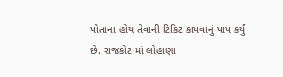પોતાના હોય તેવાની ટિકિટ કાપવાનું પાપ કર્યું છે. રાજકોટ માં લોહાણા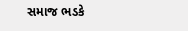સમાજ ભડકે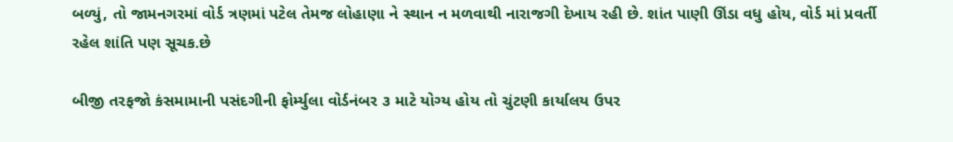બળ્યું, તો જામનગરમાં વોર્ડ ત્રણમાં પટેલ તેમજ લોહાણા ને સ્થાન ન મળવાથી નારાજગી દેખાય રહી છે. શાંત પાણી ઊંડા વધુ હોય, વોર્ડ માં પ્રવર્તી રહેલ શાંતિ પણ સૂચક.છે

બીજી તરફજો કંસમામાની પસંદગીની ફોર્મ્યુલા વોર્ડનંબર ૩ માટે યોગ્ય હોય તો ચુંટણી કાર્યાલય ઉપર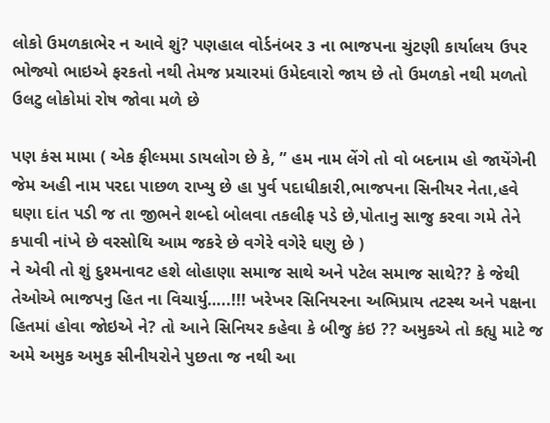લોકો ઉમળકાભેર ન આવે શું? પણહાલ વોર્ડનંબર ૩ ના ભાજપના ચુંટણી કાર્યાલય ઉપર ભોજ્યો ભાઇએ ફરકતો નથી તેમજ પ્રચારમાં ઉમેદવારો જાય છે તો ઉમળકો નથી મળતો ઉલટુ લોકોમાં રોષ જોવા મળે છે

પણ કંસ મામા ( એક ફીલ્મમા ડાયલોગ છે કે, ” હમ નામ લેંગે તો વો બદનામ હો જાયેંગેની જેમ અહી નામ પરદા પાછળ રાખ્યુ છે હા પુર્વ પદાધીકારી,ભાજપના સિનીયર નેતા,હવે ઘણા દાંત પડી જ તા જીભને શબ્દો બોલવા તકલીફ પડે છે,પોતાનુ સાજુ કરવા ગમે તેને કપાવી નાંખે છે વરસોથિ આમ જકરે છે વગેરે વગેરે ઘણુ છે )
ને એવી તો શું દુશ્મનાવટ હશે લોહાણા સમાજ સાથે અને પટેલ સમાજ સાથે?? કે જેથી તેઓએ ભાજપનુ હિત ના વિચાર્યુ…..!!! ખરેખર સિનિયરના અભિપ્રાય તટસ્થ અને પક્ષના હિતમાં હોવા જોઇએ ને? તો આને સિનિયર કહેવા કે બીજુ કંઇ ?? અમુકએ તો કહ્યુ માટે જ અમે અમુક અમુક સીનીયરોને પુછતા જ નથી આ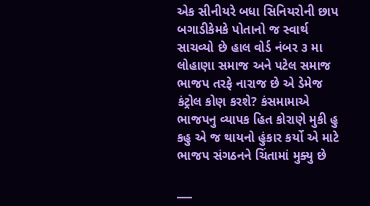એક સીનીયરે બધા સિનિયરોની છાપ બગાડીકેમકે પોતાનો જ સ્વાર્થ સાચવ્યો છે હાલ વોર્ડ નંબર ૩ મા લોહાણા સમાજ અને પટેલ સમાજ ભાજપ તરફે નારાજ છે એ ડેમેજ કંટ્રોલ કોણ કરશે? કંસમામાએ ભાજપનુ વ્યાપક હિત કોરાણે મુકી હુ કહુ એ જ થાયનો હુંકાર કર્યો એ માટે ભાજપ સંગઠનને ચિંતામાં મુક્યુ છે

___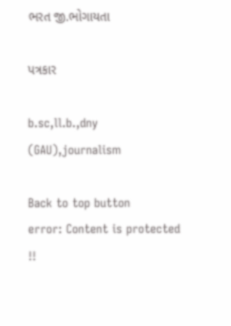ભરત જી.ભોગાયતા

પત્રકાર

b.sc,ll.b.,dny (GAU),journalism

Back to top button
error: Content is protected !!